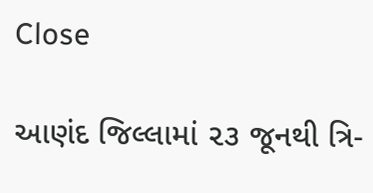Close

આણંદ જિલ્લામાં ૨૩ જૂનથી ત્રિ-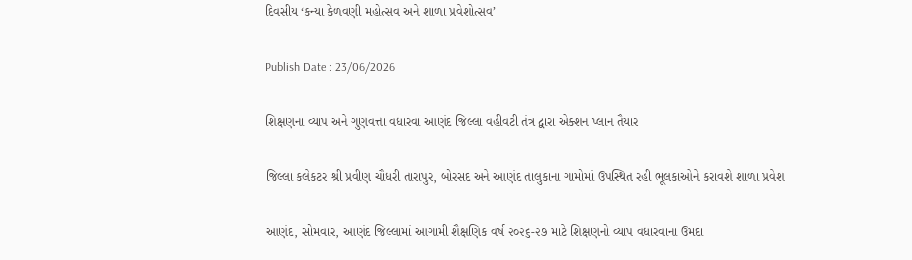દિવસીય ‘કન્યા કેળવણી મહોત્સવ અને શાળા પ્રવેશોત્સવ’

Publish Date : 23/06/2026

શિક્ષણના વ્યાપ અને ગુણવત્તા વધારવા આણંદ જિલ્લા વહીવટી તંત્ર દ્વારા એક્શન પ્લાન તૈયાર

જિલ્લા કલેકટર શ્રી પ્રવીણ ચૌધરી તારાપુર, બોરસદ અને આણંદ તાલુકાના ગામોમાં ઉપસ્થિત રહી ભૂલકાઓને કરાવશે શાળા પ્રવેશ

આણંદ, સોમવાર, આણંદ જિલ્લામાં આગામી શૈક્ષણિક વર્ષ ૨૦૨૬-૨૭ માટે શિક્ષણનો વ્યાપ વધારવાના ઉમદા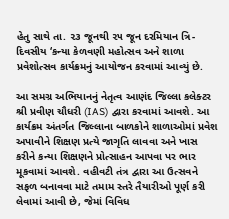હેતુ સાથે તા. ૨૩ જૂનથી ૨૫ જૂન દરમિયાન ત્રિ-દિવસીય ‘કન્યા કેળવણી મહોત્સવ અને શાળા પ્રવેશોત્સવ કાર્યક્રમનું આયોજન કરવામાં આવ્યું છે.

આ સમગ્ર અભિયાનનું નેતૃત્વ આણંદ જિલ્લા કલેક્ટર શ્રી પ્રવીણ ચૌધરી (IAS) દ્વારા કરવામાં આવશે. આ કાર્યક્રમ અંતર્ગત જિલ્લાના બાળકોને શાળાઓમાં પ્રવેશ અપાવીને શિક્ષણ પ્રત્યે જાગૃતિ લાવવા અને ખાસ કરીને કન્યા શિક્ષણને પ્રોત્સાહન આપવા પર ભાર મૂકવામાં આવશે. વહીવટી તંત્ર દ્વારા આ ઉત્સવને સફળ બનાવવા માટે તમામ સ્તરે તૈયારીઓ પૂર્ણ કરી લેવામાં આવી છે, જેમાં વિવિધ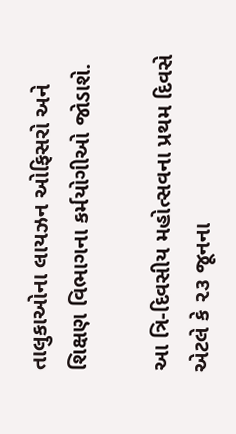તાલુકાઓના લાયઝન ઓફિસરો અને શિક્ષણ વિભાગના કર્મયોગીઓ જોડાશે.

આ ત્રિ-દિવસીય મહોત્સવના પ્રથમ દિવસે એટલે કે ૨૩ જૂનના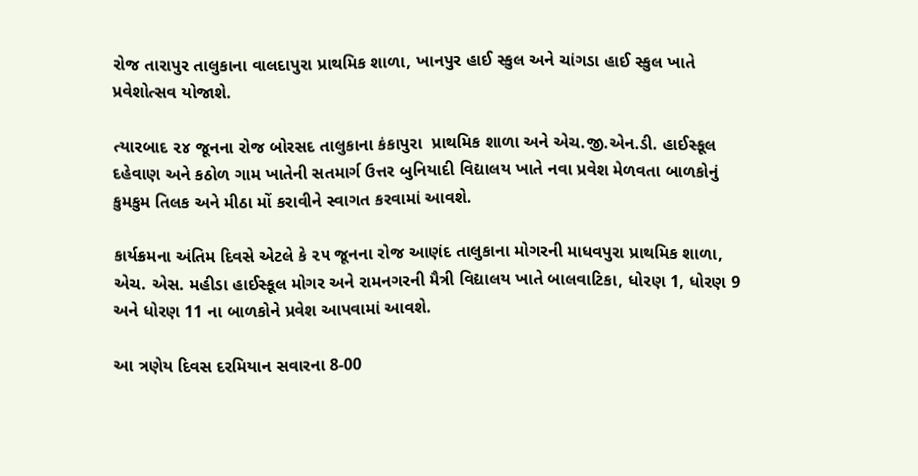રોજ તારાપુર તાલુકાના વાલદાપુરા પ્રાથમિક શાળા, ખાનપુર હાઈ સ્કુલ અને ચાંગડા હાઈ સ્કુલ ખાતે પ્રવેશોત્સવ યોજાશે.

ત્યારબાદ ૨૪ જૂનના રોજ બોરસદ તાલુકાના કંકાપુરા  પ્રાથમિક શાળા અને એચ.જી.એન.ડી. હાઈસ્કૂલ દહેવાણ અને કઠોળ ગામ ખાતેની સતમાર્ગ ઉત્તર બુનિયાદી વિદ્યાલય ખાતે નવા પ્રવેશ મેળવતા બાળકોનું કુમકુમ તિલક અને મીઠા મોં કરાવીને સ્વાગત કરવામાં આવશે.

કાર્યક્રમના અંતિમ દિવસે એટલે કે ૨૫ જૂનના રોજ આણંદ તાલુકાના મોગરની માધવપુરા પ્રાથમિક શાળા, એચ. એસ. મહીડા હાઈસ્કૂલ મોગર અને રામનગરની મૈત્રી વિદ્યાલય ખાતે બાલવાટિકા, ધોરણ 1, ધોરણ 9 અને ધોરણ 11 ના બાળકોને પ્રવેશ આપવામાં આવશે.

આ ત્રણેય દિવસ દરમિયાન સવારના 8-00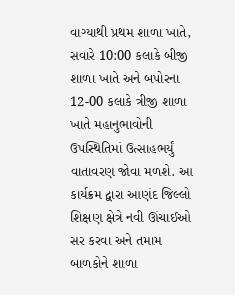વાગ્યાથી પ્રથમ શાળા ખાતે, સવારે 10:00 કલાકે બીજી શાળા ખાતે અને બપોરના 12-00 કલાકે ત્રીજી શાળા ખાતે મહાનુભાવોની ઉપસ્થિતિમાં ઉત્સાહભર્યું વાતાવરણ જોવા મળશે. આ કાર્યક્રમ દ્વારા આણંદ જિલ્લો શિક્ષણ ક્ષેત્રે નવી ઊંચાઈઓ સર કરવા અને તમામ બાળકોને શાળા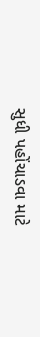સુધી પહોંચાડવા માટે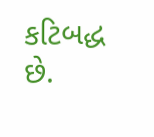કટિબદ્ધ છે.